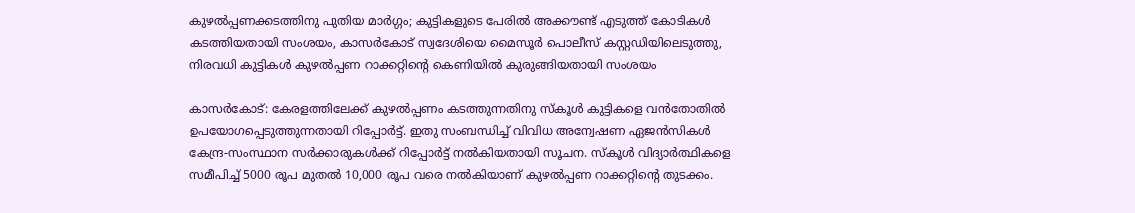കുഴല്‍പ്പണക്കടത്തിനു പുതിയ മാര്‍ഗ്ഗം; കുട്ടികളുടെ പേരില്‍ അക്കൗണ്ട് എടുത്ത് കോടികള്‍ കടത്തിയതായി സംശയം, കാസര്‍കോട് സ്വദേശിയെ മൈസൂര്‍ പൊലീസ് കസ്റ്റഡിയിലെടുത്തു, നിരവധി കുട്ടികള്‍ കുഴല്‍പ്പണ റാക്കറ്റിന്റെ കെണിയില്‍ കുരുങ്ങിയതായി സംശയം

കാസര്‍കോട്: കേരളത്തിലേക്ക് കുഴല്‍പ്പണം കടത്തുന്നതിനു സ്‌കൂള്‍ കുട്ടികളെ വന്‍തോതില്‍ ഉപയോഗപ്പെടുത്തുന്നതായി റിപ്പോര്‍ട്ട്. ഇതു സംബന്ധിച്ച് വിവിധ അന്വേഷണ ഏജന്‍സികള്‍ കേന്ദ്ര-സംസ്ഥാന സര്‍ക്കാരുകള്‍ക്ക് റിപ്പോര്‍ട്ട് നല്‍കിയതായി സൂചന. സ്‌കൂള്‍ വിദ്യാര്‍ത്ഥികളെ സമീപിച്ച് 5000 രൂപ മുതല്‍ 10,000 രൂപ വരെ നല്‍കിയാണ് കുഴല്‍പ്പണ റാക്കറ്റിന്റെ തുടക്കം.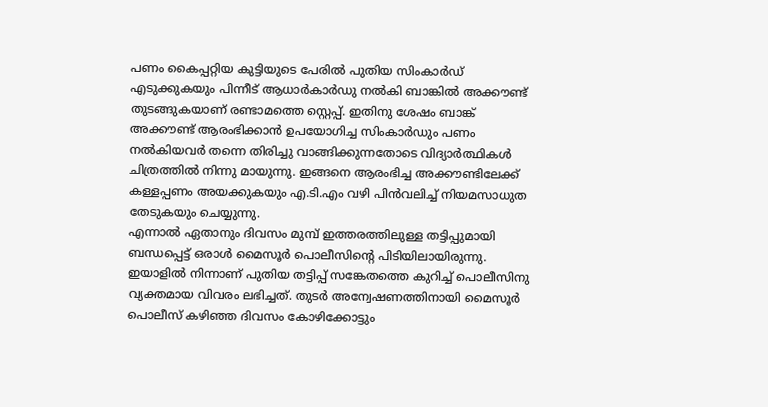പണം കൈപ്പറ്റിയ കുട്ടിയുടെ പേരില്‍ പുതിയ സിംകാര്‍ഡ് എടുക്കുകയും പിന്നീട് ആധാര്‍കാര്‍ഡു നല്‍കി ബാങ്കില്‍ അക്കൗണ്ട് തുടങ്ങുകയാണ് രണ്ടാമത്തെ സ്റ്റെപ്പ്. ഇതിനു ശേഷം ബാങ്ക് അക്കൗണ്ട് ആരംഭിക്കാന്‍ ഉപയോഗിച്ച സിംകാര്‍ഡും പണം നല്‍കിയവര്‍ തന്നെ തിരിച്ചു വാങ്ങിക്കുന്നതോടെ വിദ്യാര്‍ത്ഥികള്‍ ചിത്രത്തില്‍ നിന്നു മായുന്നു. ഇങ്ങനെ ആരംഭിച്ച അക്കൗണ്ടിലേക്ക് കള്ളപ്പണം അയക്കുകയും എ.ടി.എം വഴി പിന്‍വലിച്ച് നിയമസാധുത തേടുകയും ചെയ്യുന്നു.
എന്നാല്‍ ഏതാനും ദിവസം മുമ്പ് ഇത്തരത്തിലുള്ള തട്ടിപ്പുമായി ബന്ധപ്പെട്ട് ഒരാള്‍ മൈസൂര്‍ പൊലീസിന്റെ പിടിയിലായിരുന്നു. ഇയാളില്‍ നിന്നാണ് പുതിയ തട്ടിപ്പ് സങ്കേതത്തെ കുറിച്ച് പൊലീസിനു വ്യക്തമായ വിവരം ലഭിച്ചത്. തുടര്‍ അന്വേഷണത്തിനായി മൈസൂര്‍ പൊലീസ് കഴിഞ്ഞ ദിവസം കോഴിക്കോട്ടും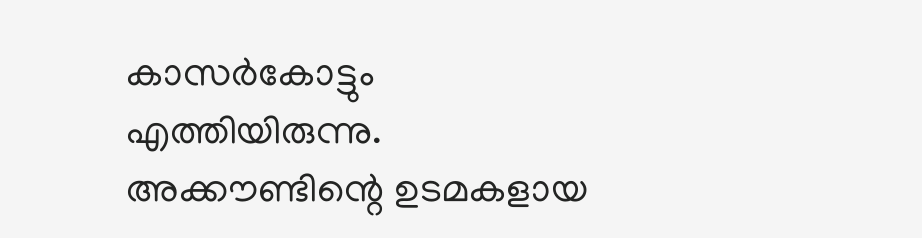കാസര്‍കോട്ടും എത്തിയിരുന്നു. അക്കൗണ്ടിന്റെ ഉടമകളായ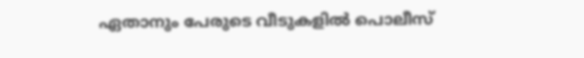ഏതാനും പേരുടെ വീടുകളില്‍ പൊലീസ്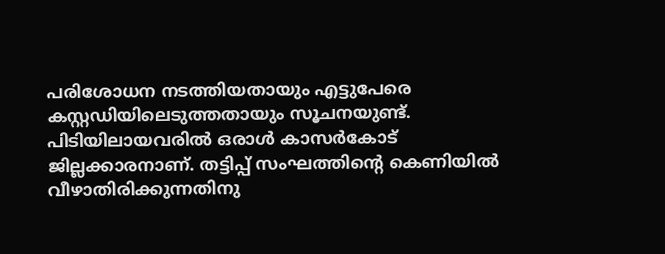പരിശോധന നടത്തിയതായും എട്ടുപേരെ കസ്റ്റഡിയിലെടുത്തതായും സൂചനയുണ്ട്. പിടിയിലായവരില്‍ ഒരാള്‍ കാസര്‍കോട് ജില്ലക്കാരനാണ്. തട്ടിപ്പ് സംഘത്തിന്റെ കെണിയില്‍ വീഴാതിരിക്കുന്നതിനു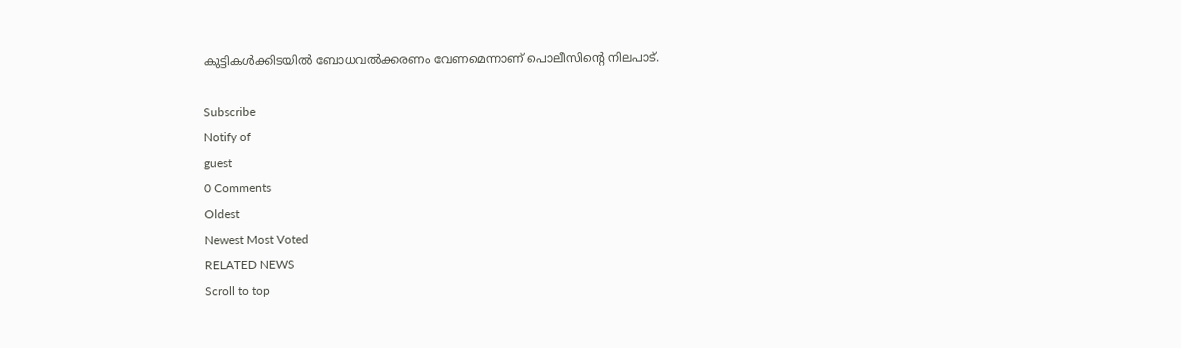കുട്ടികള്‍ക്കിടയില്‍ ബോധവല്‍ക്കരണം വേണമെന്നാണ് പൊലീസിന്റെ നിലപാട്.

Subscribe
Notify of
guest
0 Comments
Oldest
Newest Most Voted
RELATED NEWS
Scroll to top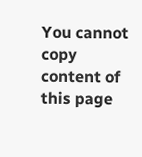You cannot copy content of this page